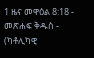1 ዜና መዋዕል 8:18 - መጽሐፍ ቅዱስ - (ካቶሊካዊ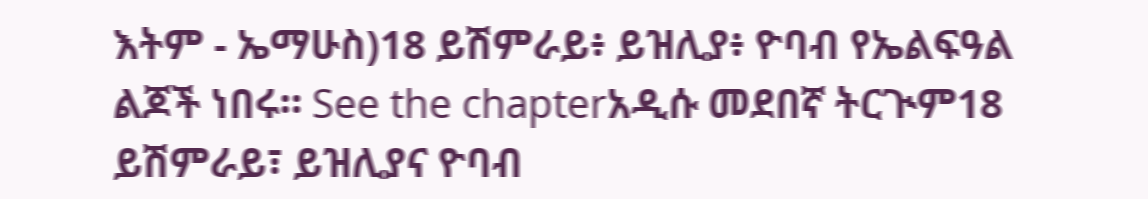እትም - ኤማሁስ)18 ይሽምራይ፥ ይዝሊያ፥ ዮባብ የኤልፍዓል ልጆች ነበሩ። See the chapterአዲሱ መደበኛ ትርጒም18 ይሽምራይ፣ ይዝሊያና ዮባብ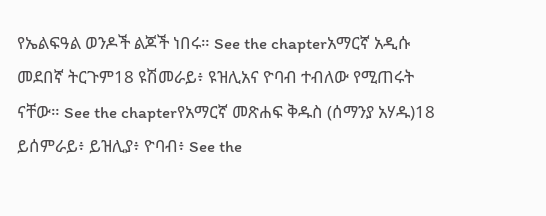የኤልፍዓል ወንዶች ልጆች ነበሩ። See the chapterአማርኛ አዲሱ መደበኛ ትርጉም18 ዩሽመራይ፥ ዩዝሊአና ዮባብ ተብለው የሚጠሩት ናቸው። See the chapterየአማርኛ መጽሐፍ ቅዱስ (ሰማንያ አሃዱ)18 ይሰምራይ፥ ይዝሊያ፥ ዮባብ፥ See the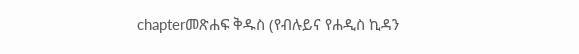chapterመጽሐፍ ቅዱስ (የብሉይና የሐዲስ ኪዳን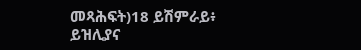መጻሕፍት)18 ይሽምራይ፥ ይዝሊያና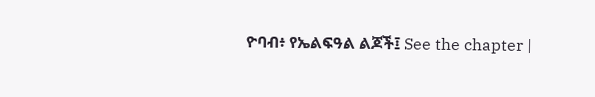ዮባብ፥ የኤልፍዓል ልጆች፤ See the chapter |